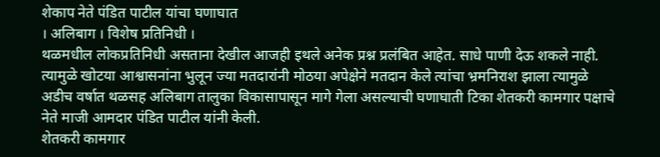शेकाप नेते पंडित पाटील यांचा घणाघात
। अलिबाग । विशेष प्रतिनिधी ।
थळमधील लोकप्रतिनिधी असताना देखील आजही इथले अनेक प्रश्न प्रलंबित आहेत. साधे पाणी देऊ शकले नाही. त्यामुळे खोटया आश्वासनांना भुलून ज्या मतदारांनी मोठया अपेक्षेने मतदान केले त्यांचा भ्रमनिराश झाला त्यामुळे अडीच वर्षात थळसह अलिबाग तालुका विकासापासून मागे गेला असल्याची घणाघाती टिका शेतकरी कामगार पक्षाचे नेते माजी आमदार पंडित पाटील यांनी केली.
शेतकरी कामगार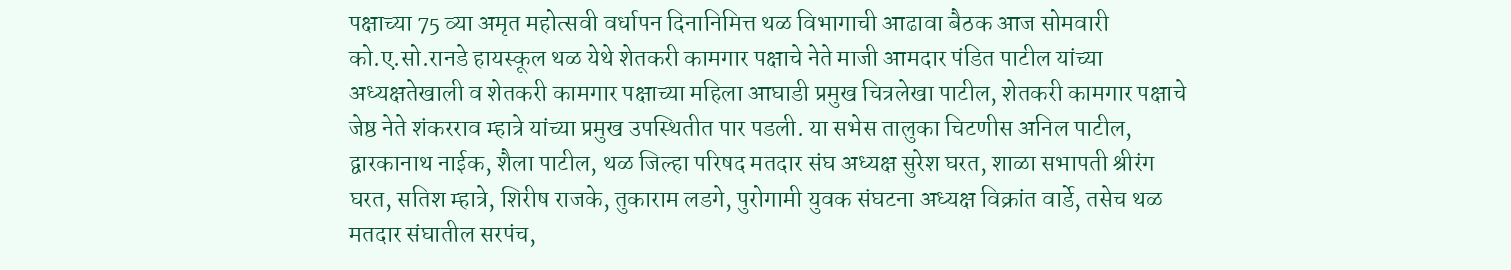पक्षाच्या 75 व्या अमृत महोत्सवी वर्धापन दिनानिमित्त थळ विभागाची आढावा बैठक आज सोमवारी को.ए.सो.रानडे हायस्कूल थळ येथे शेतकरी कामगार पक्षाचे नेते माजी आमदार पंडित पाटील यांच्या अध्यक्षतेखाली व शेतकरी कामगार पक्षाच्या महिला आघाडी प्रमुख चित्रलेखा पाटील, शेतकरी कामगार पक्षाचे जेष्ठ नेते शंकरराव म्हात्रे यांच्या प्रमुख उपस्थितीत पार पडली. या सभेस तालुका चिटणीस अनिल पाटील, द्वारकानाथ नाईक, शैला पाटील, थळ जिल्हा परिषद मतदार संघ अध्यक्ष सुरेश घरत, शाळा सभापती श्रीरंग घरत, सतिश म्हात्रे, शिरीष राजके, तुकाराम लडगे, पुरोगामी युवक संघटना अध्यक्ष विक्रांत वार्डे, तसेच थळ मतदार संघातील सरपंच,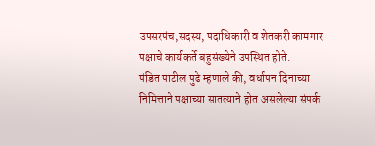उपसरपंच,सदस्य, पदाधिकारी व शेतकरी कामगार पक्षाचे कार्यकर्ते बहुसंख्येने उपस्थित होते.
पंडित पाटील पुढे म्हणाले की, वर्धापन दिनाच्या निमित्ताने पक्षाच्या सातत्याने होत असलेल्या संपर्क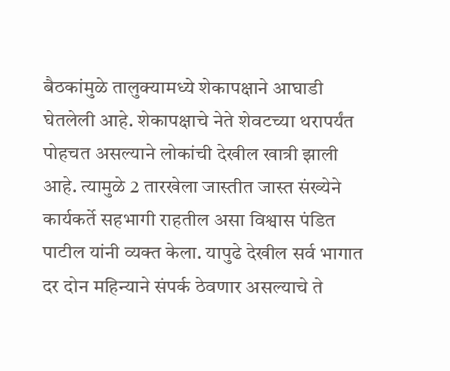बैठकांमुळे तालुक्यामध्ये शेकापक्षाने आघाडी घेतलेली आहे. शेकापक्षाचे नेते शेवटच्या थरापर्यंत पोहचत असल्याने लोकांची देखील खात्री झाली आहे. त्यामुळे 2 तारखेला जास्तीत जास्त संख्येने कार्यकर्ते सहभागी राहतील असा विश्वास पंडित पाटील यांनी व्यक्त केला. यापुढे देखील सर्व भागात दर दोन महिन्याने संपर्क ठेवणार असल्याचे ते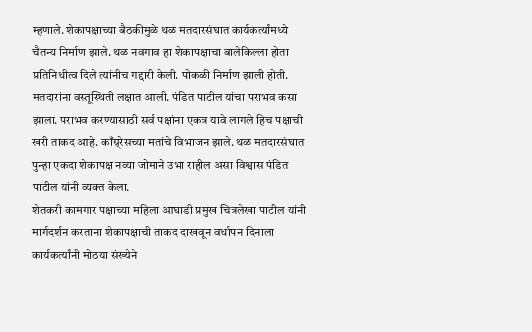म्हणाले. शेकापक्षाच्या बैठकीमुळे थळ मतदारसंघात कार्यकर्त्यांमध्ये चैतन्य निर्माण झाले. थळ नवगाव हा शेकापक्षाचा बालेकिल्ला होता प्रतिनिधीत्व दिले त्यांनीच गद्दारी केली. पोकळी निर्माण झाली होती. मतदारांना वस्तूस्थिती लक्षात आली. पंडित पाटील यांचा पराभव कसा झाला. पराभव करण्यासाठी सर्व पक्षांना एकत्र यावे लागले हिच पक्षाची खरी ताकद आहे. काँग्र्रेसच्या मतांचे विभाजन झाले. थळ मतदारसंघात पुन्हा एकदा शेकापक्ष नव्या जोमाने उभा राहील असा विश्वास पंडित पाटील यांनी व्यक्त केला.
शेतकरी कामगार पक्षाच्या महिला आघाडी प्रमुख चित्रलेखा पाटील यांनी मार्गदर्शन करताना शेकापक्षाची ताकद दाखवून वर्धापन दिनाला कार्यकर्त्यांनी मोठया संख्येने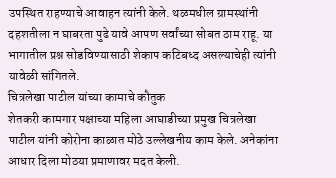उपस्थित राहण्याचे आवाहन त्यांनी केले. थळमधील ग्रामस्थांनी दहशतीला न घाबरता पुढे यावे आपण सर्वांच्या सोबत ठाम राहू. या भागातील प्रश्न सोडविण्यासाठी शेकाप कटिबध्द असल्याचेही त्यांनी यावेळी सांगितले.
चित्रलेखा पाटील यांच्या कामाचे कौतुक
शेतकरी कामगार पक्षाच्या महिला आघाडीच्या प्रमुख चित्रलेखा पाटील यांनी कोरोना काळात मोठे उल्लेखनीय काम केले. अनेकांना आधार दिला मोठया प्रमाणावर मदत केली.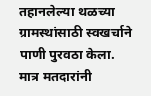तहानलेल्या थळच्या ग्रामस्थांसाठी स्वखर्चाने पाणी पुरवठा केला. मात्र मतदारांनी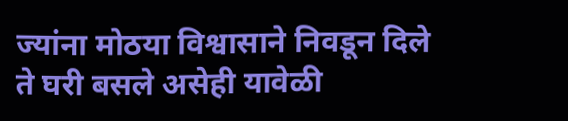ज्यांना मोठया विश्वासाने निवडून दिले ते घरी बसले असेही यावेळी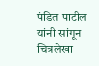पंडित पाटील यांनी सांगून चित्रलेखा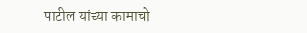पाटील यांच्या कामाचो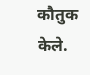कौतुक केले.